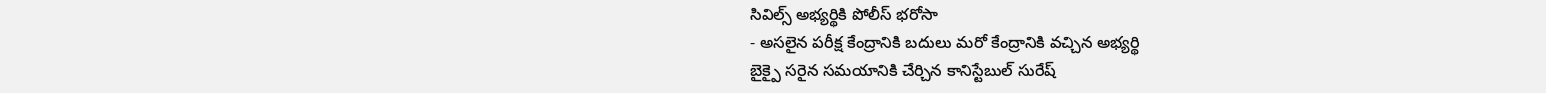సివిల్స్ అభ్యర్థికి పోలీస్ భరోసా
- అసలైన పరీక్ష కేంద్రానికి బదులు మరో కేంద్రానికి వచ్చిన అభ్యర్థి
బైక్పై సరైన సమయానికి చేర్చిన కానిస్టేబుల్ సురేష్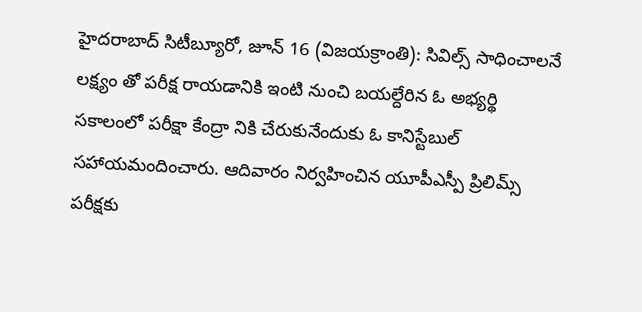హైదరాబాద్ సిటీబ్యూరో, జూన్ 16 (విజయక్రాంతి): సివిల్స్ సాధించాలనే లక్ష్యం తో పరీక్ష రాయడానికి ఇంటి నుంచి బయల్దేరిన ఓ అభ్యర్థి సకాలంలో పరీక్షా కేంద్రా నికి చేరుకునేందుకు ఓ కానిస్టేబుల్ సహాయమందించారు. ఆదివారం నిర్వహించిన యూపీఎస్పీ ప్రిలిమ్స్ పరీక్షకు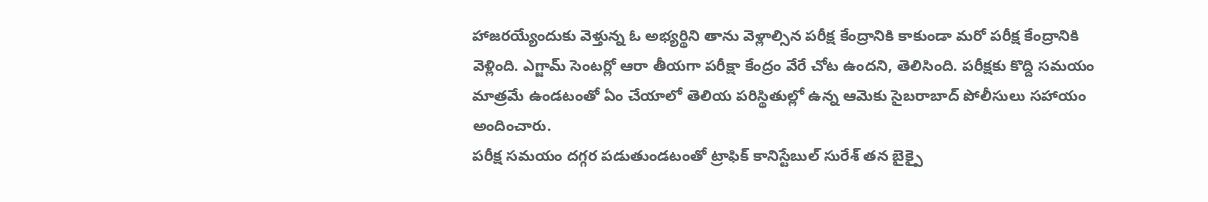హాజరయ్యేందుకు వెళ్తున్న ఓ అభ్యర్థిని తాను వెళ్లాల్సిన పరీక్ష కేంద్రానికి కాకుండా మరో పరీక్ష కేంద్రానికి వెళ్లింది. ఎగ్జామ్ సెంటర్లో ఆరా తీయగా పరీక్షా కేంద్రం వేరే చోట ఉందని, తెలిసింది. పరీక్షకు కొద్ది సమయం మాత్రమే ఉండటంతో ఏం చేయాలో తెలియ పరిస్థితుల్లో ఉన్న ఆమెకు సైబరాబాద్ పోలీసులు సహాయం అందించారు.
పరీక్ష సమయం దగ్గర పడుతుండటంతో ట్రాఫిక్ కానిస్టేబుల్ సురేశ్ తన బైక్పై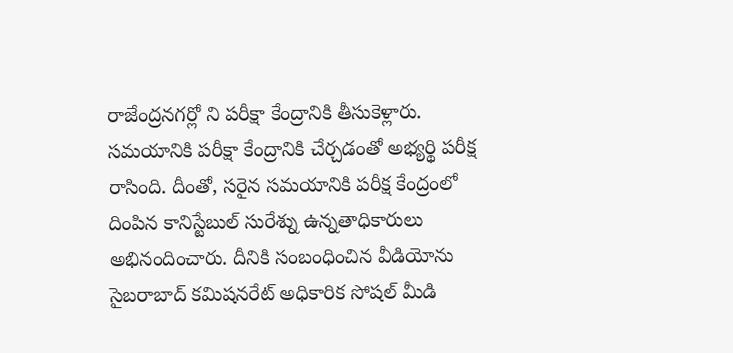రాజేంద్రనగర్లో ని పరీక్షా కేంద్రానికి తీసుకెళ్లారు. సమయానికి పరీక్షా కేంద్రానికి చేర్చడంతో అభ్యర్థి పరీక్ష రాసింది. దీంతో, సరైన సమయానికి పరీక్ష కేంద్రంలో దింపిన కానిస్టేబుల్ సురేశ్ను ఉన్నతాధికారులు అభినందించారు. దీనికి సంబంధించిన వీడియోను సైబరాబాద్ కమిషనరేట్ అధికారిక సోషల్ మీడి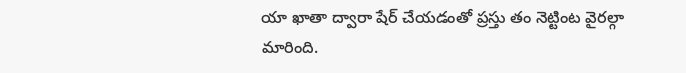యా ఖాతా ద్వారా షేర్ చేయడంతో ప్రస్తు తం నెట్టింట వైరల్గా మారింది.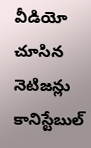వీడియో చూసిన నెటిజన్లు కానిస్టేబుల్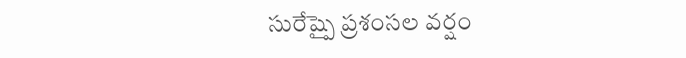సురేష్పై ప్రశంసల వర్షం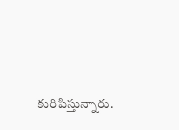కురిపిస్తున్నారు.